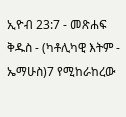ኢዮብ 23:7 - መጽሐፍ ቅዱስ - (ካቶሊካዊ እትም - ኤማሁስ)7 የሚከራከረው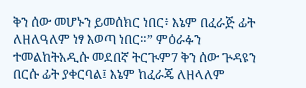ቅን ሰው መሆኑን ይመሰክር ነበር፥ እኔም በፈራጅ ፊት ለዘለዓለም ነፃ እወጣ ነበር።” ምዕራፉን ተመልከትአዲሱ መደበኛ ትርጒም7 ቅን ሰው ጕዳዩን በርሱ ፊት ያቀርባል፤ እኔም ከፈራጄ ለዘላለም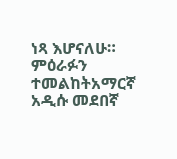ነጻ እሆናለሁ። ምዕራፉን ተመልከትአማርኛ አዲሱ መደበኛ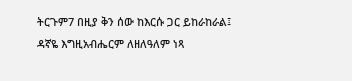ትርጉም7 በዚያ ቅን ሰው ከእርሱ ጋር ይከራከራል፤ ዳኛዬ እግዚአብሔርም ለዘለዓለም ነጻ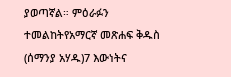ያወጣኛል። ምዕራፉን ተመልከትየአማርኛ መጽሐፍ ቅዱስ (ሰማንያ አሃዱ)7 እውነትና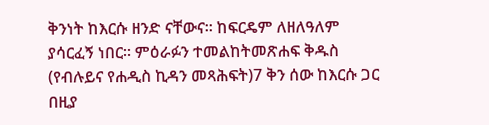ቅንነት ከእርሱ ዘንድ ናቸውና። ከፍርዴም ለዘለዓለም ያሳርፈኝ ነበር። ምዕራፉን ተመልከትመጽሐፍ ቅዱስ (የብሉይና የሐዲስ ኪዳን መጻሕፍት)7 ቅን ሰው ከእርሱ ጋር በዚያ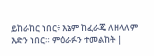ይከራከር ነበር፥ እኔም ከፈራጄ ለዘላለም እድን ነበር። ምዕራፉን ተመልከት |